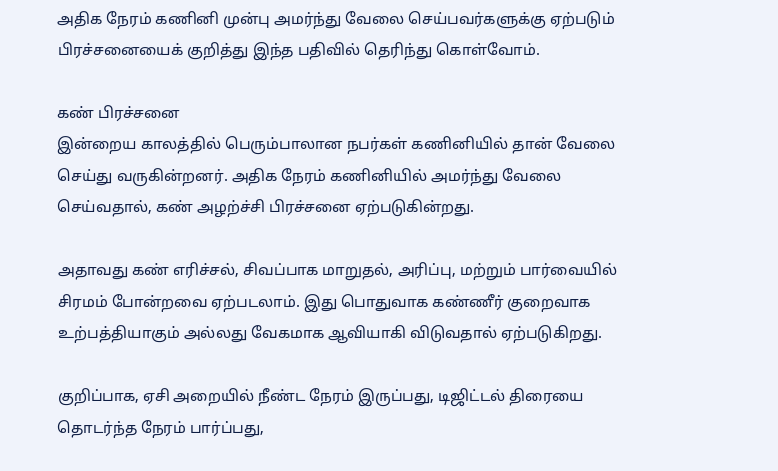அதிக நேரம் கணினி முன்பு அமர்ந்து வேலை செய்பவர்களுக்கு ஏற்படும் பிரச்சனையைக் குறித்து இந்த பதிவில் தெரிந்து கொள்வோம்.

கண் பிரச்சனை
இன்றைய காலத்தில் பெரும்பாலான நபர்கள் கணினியில் தான் வேலை செய்து வருகின்றனர். அதிக நேரம் கணினியில் அமர்ந்து வேலை செய்வதால், கண் அழற்ச்சி பிரச்சனை ஏற்படுகின்றது.

அதாவது கண் எரிச்சல், சிவப்பாக மாறுதல், அரிப்பு, மற்றும் பார்வையில் சிரமம் போன்றவை ஏற்படலாம். இது பொதுவாக கண்ணீர் குறைவாக உற்பத்தியாகும் அல்லது வேகமாக ஆவியாகி விடுவதால் ஏற்படுகிறது.

குறிப்பாக, ஏசி அறையில் நீண்ட நேரம் இருப்பது, டிஜிட்டல் திரையை தொடர்ந்த நேரம் பார்ப்பது,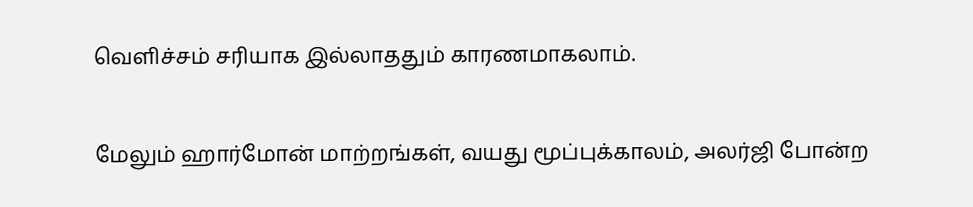வெளிச்சம் சரியாக இல்லாததும் காரணமாகலாம்.

மேலும் ஹார்மோன் மாற்றங்கள், வயது மூப்புக்காலம், அலர்ஜி போன்ற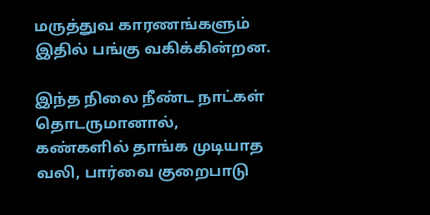மருத்துவ காரணங்களும் இதில் பங்கு வகிக்கின்றன.

இந்த நிலை நீண்ட நாட்கள் தொடருமானால், கண்களில் தாங்க முடியாத வலி, பார்வை குறைபாடு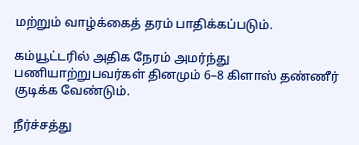மற்றும் வாழ்க்கைத் தரம் பாதிக்கப்படும்.

கம்யூட்டரில் அதிக நேரம் அமர்ந்து பணியாற்றுபவர்கள் தினமும் 6–8 கிளாஸ் தண்ணீர் குடிக்க வேண்டும்.

நீர்ச்சத்து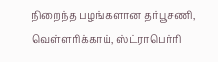நிறைந்த பழங்களான தர்பூசணி, வெள்ளரிக்காய், ஸ்ட்ராபெர்ரி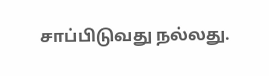சாப்பிடுவது நல்லது.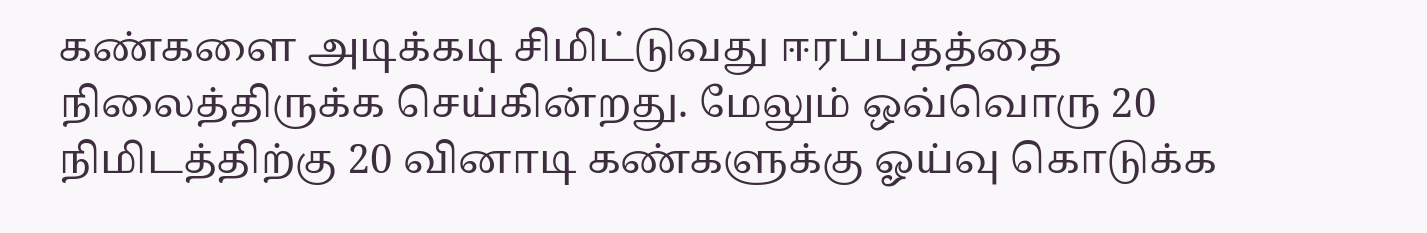கண்களை அடிக்கடி சிமிட்டுவது ஈரப்பதத்தை நிலைத்திருக்க செய்கின்றது. மேலும் ஒவ்வொரு 20 நிமிடத்திற்கு 20 வினாடி கண்களுக்கு ஓய்வு கொடுக்க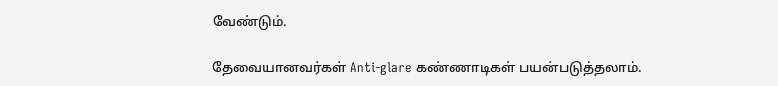வேண்டும்.

தேவையானவர்கள் Anti-glare கண்ணாடிகள் பயன்படுத்தலாம்.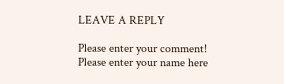LEAVE A REPLY

Please enter your comment!
Please enter your name here